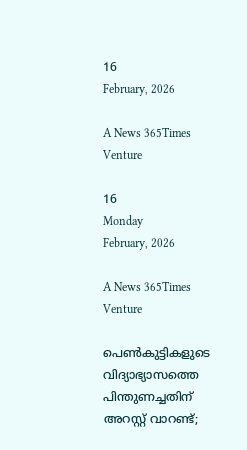16
February, 2026

A News 365Times Venture

16
Monday
February, 2026

A News 365Times Venture

പെണ്‍കുട്ടികളുടെ വിദ്യാഭ്യാസത്തെ പിന്തുണച്ചതിന് അറസ്റ്റ് വാറണ്ട്;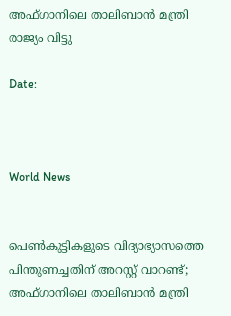അഫ്ഗാനിലെ താലിബാന്‍ മന്ത്രി രാജ്യം വിട്ടു

Date:



World News


പെണ്‍കുട്ടികളുടെ വിദ്യാഭ്യാസത്തെ പിന്തുണച്ചതിന് അറസ്റ്റ് വാറണ്ട്; അഫ്ഗാനിലെ താലിബാന്‍ മന്ത്രി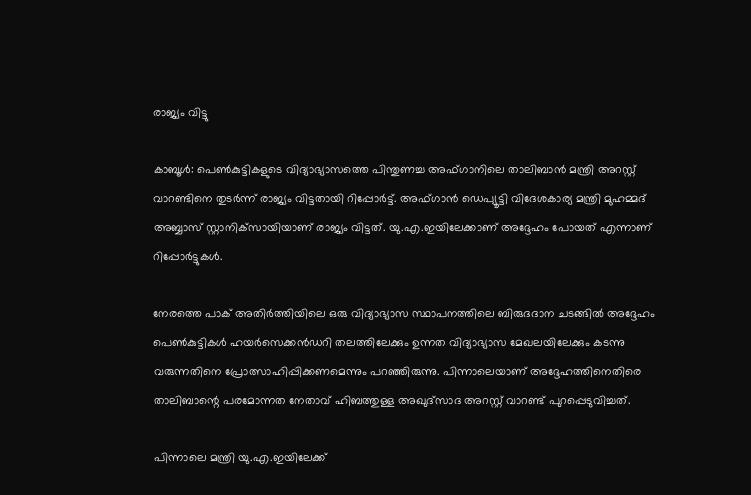രാജ്യം വിട്ടു

കാബൂള്‍: പെണ്‍കുട്ടികളുടെ വിദ്യാഭ്യാസത്തെ പിന്തുണച്ച അഫ്ഗാനിലെ താലിബാന്‍ മന്ത്രി അറസ്റ്റ് വാറണ്ടിനെ തുടര്‍ന്ന് രാജ്യം വിട്ടതായി റിപ്പോര്‍ട്ട്. അഫ്ഗാന്‍ ഡെപ്യൂട്ടി വിദേശകാര്യ മന്ത്രി മുഹമ്മദ് അബ്ബാസ് സ്റ്റാനിക്‌സായിയാണ് രാജ്യം വിട്ടത്. യു.എ.ഇയിലേക്കാണ് അദ്ദേഹം പോയത് എന്നാണ് റിപ്പോര്‍ട്ടുകള്‍.

നേരത്തെ പാക് അതിര്‍ത്തിയിലെ ഒരു വിദ്യാഭ്യാസ സ്ഥാപനത്തിലെ ബിരുദദാന ചടങ്ങില്‍ അദ്ദേഹം പെണ്‍കുട്ടികള്‍ ഹയര്‍സെക്കന്‍ഡറി തലത്തിലേക്കും ഉന്നത വിദ്യാഭ്യാസ മേഖലയിലേക്കും കടന്നു വരുന്നതിനെ പ്രോത്സാഹിപ്പിക്കണമെന്നും പറഞ്ഞിരുന്നു. പിന്നാലെയാണ് അദ്ദേഹത്തിനെതിരെ താലിബാന്റെ പരമോന്നത നേതാവ് ഹിബത്തുള്ള അഖുദ്‌സാദ അറസ്റ്റ് വാറണ്ട് പുറപ്പെടുവിച്ചത്.

പിന്നാലെ മന്ത്രി യു.എ.ഇയിലേക്ക്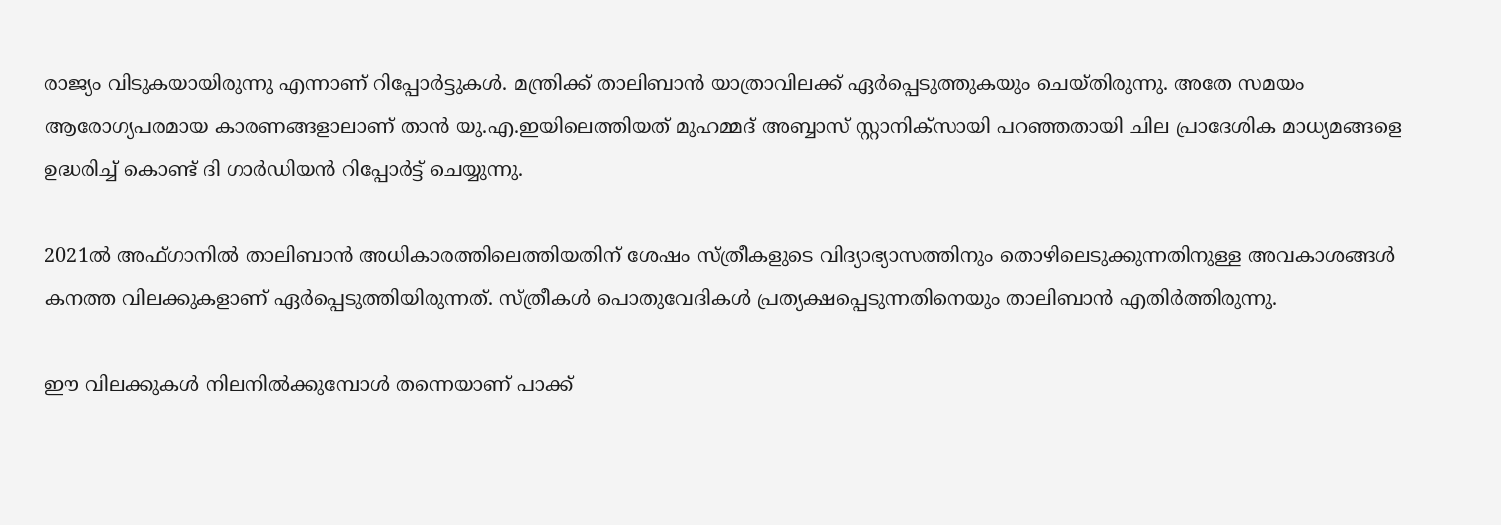രാജ്യം വിടുകയായിരുന്നു എന്നാണ് റിപ്പോര്‍ട്ടുകള്‍. മന്ത്രിക്ക് താലിബാന്‍ യാത്രാവിലക്ക് ഏര്‍പ്പെടുത്തുകയും ചെയ്തിരുന്നു. അതേ സമയം ആരോഗ്യപരമായ കാരണങ്ങളാലാണ് താന്‍ യു.എ.ഇയിലെത്തിയത് മുഹമ്മദ് അബ്ബാസ് സ്റ്റാനിക്‌സായി പറഞ്ഞതായി ചില പ്രാദേശിക മാധ്യമങ്ങളെ ഉദ്ധരിച്ച് കൊണ്ട് ദി ഗാര്‍ഡിയന്‍ റിപ്പോര്‍ട്ട് ചെയ്യുന്നു.

2021ല്‍ അഫ്ഗാനില്‍ താലിബാന്‍ അധികാരത്തിലെത്തിയതിന് ശേഷം സ്ത്രീകളുടെ വിദ്യാഭ്യാസത്തിനും തൊഴിലെടുക്കുന്നതിനുള്ള അവകാശങ്ങള്‍ കനത്ത വിലക്കുകളാണ് ഏര്‍പ്പെടുത്തിയിരുന്നത്. സ്ത്രീകള്‍ പൊതുവേദികള്‍ പ്രത്യക്ഷപ്പെടുന്നതിനെയും താലിബാന്‍ എതിര്‍ത്തിരുന്നു.

ഈ വിലക്കുകള്‍ നിലനില്‍ക്കുമ്പോള്‍ തന്നെയാണ് പാക്ക്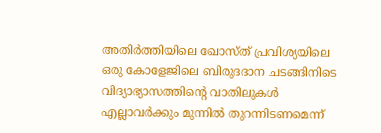അതിര്‍ത്തിയിലെ ഖോസ്ത് പ്രവിശ്യയിലെ ഒരു കോളേജിലെ ബിരുദദാന ചടങ്ങിനിടെ വിദ്യാഭ്യാസത്തിന്റെ വാതിലുകള്‍ എല്ലാവര്‍ക്കും മുന്നില്‍ തുറന്നിടണമെന്ന്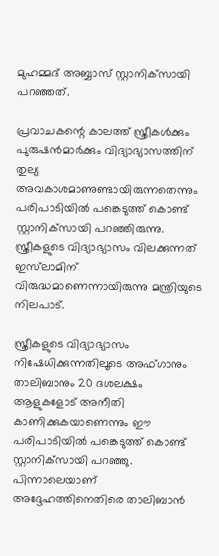മുഹമ്മദ് അബ്ബാസ് സ്റ്റാനിക്‌സായി പറഞ്ഞത്.

പ്രവാചകന്റെ കാലത്ത് സ്ത്രീകള്‍ക്കും പുരുഷന്‍മാര്‍ക്കും വിദ്യാഭ്യാസത്തിന് തുല്യ അവകാശമാണുണ്ടായിരുന്നതെന്നും പരിപാടിയില്‍ പങ്കെടുത്ത് കൊണ്ട് സ്റ്റാനിക്‌സായി പറഞ്ഞിരുന്നു. സ്ത്രീകളുടെ വിദ്യാഭ്യാസം വിലക്കുന്നത് ഇസ്‌ലാമിന് വിരുദ്ധമാണെന്നായിരുന്നു മന്ത്രിയുടെ നിലപാട്.

സ്ത്രീകളുടെ വിദ്യാഭ്യാസം നിഷേധിക്കുന്നതിലൂടെ അഫ്ഗാനും താലിബാനും 20 ദശലക്ഷം ആളുകളോട് അനീതി കാണിക്കുകയാണെന്നും ഈ പരിപാടിയില്‍ പങ്കെടുത്ത് കൊണ്ട് സ്റ്റാനിക്‌സായി പറഞ്ഞു. പിന്നാലെയാണ് അദ്ദേഹത്തിനെതിരെ താലിബാന്‍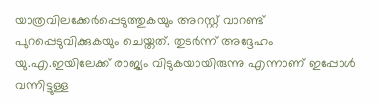യാത്രവിലക്കേര്‍പ്പെടുത്തുകയും അറസ്റ്റ് വാറണ്ട് പുറപ്പെടുവിക്കുകയും ചെയ്തത്. തുടര്‍ന്ന് അദ്ദേഹം യു.എ.ഇയിലേക്ക് രാജ്യം വിടുകയായിരുന്നു എന്നാണ് ഇപ്പോള്‍ വന്നിട്ടുള്ള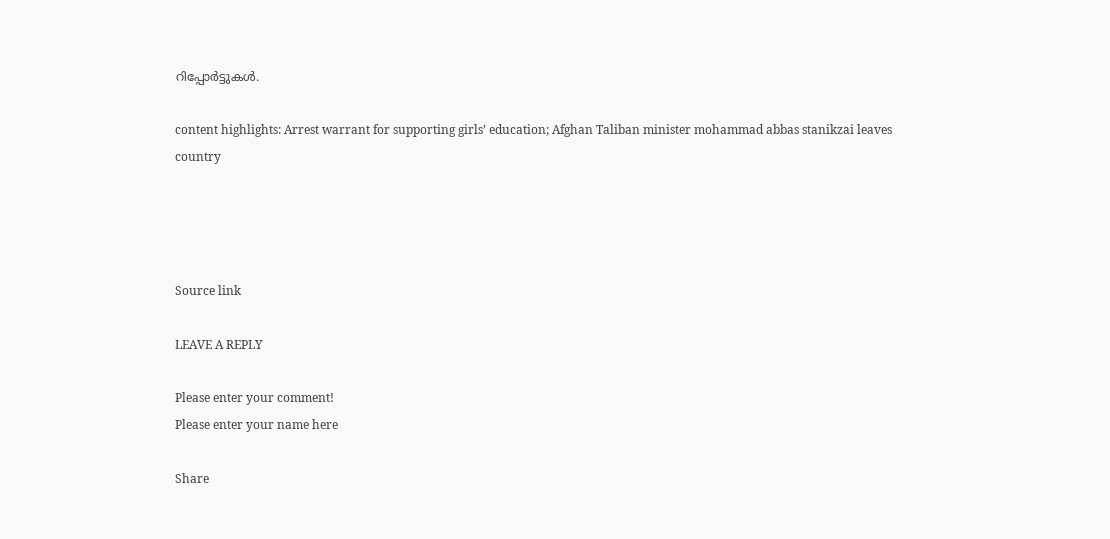റിപ്പോര്‍ട്ടുകള്‍.

content highlights: Arrest warrant for supporting girls’ education; Afghan Taliban minister mohammad abbas stanikzai leaves country




Source link

LEAVE A REPLY

Please enter your comment!
Please enter your name here

Share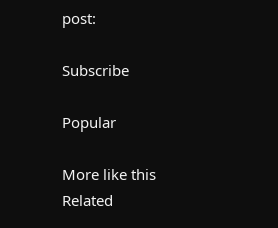post:

Subscribe

Popular

More like this
Related